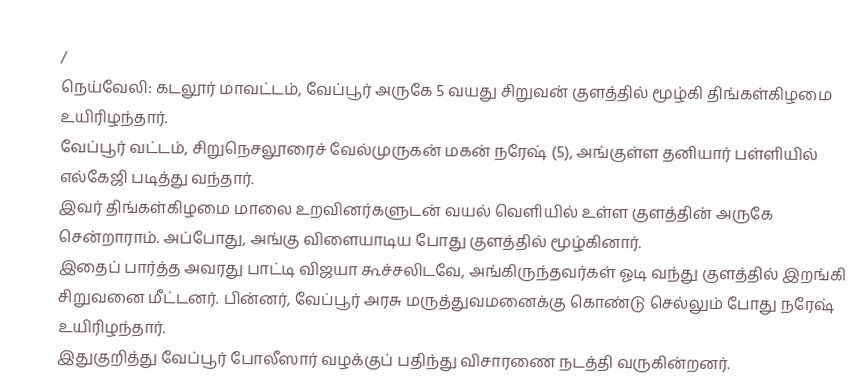/
நெய்வேலி: கடலூர் மாவட்டம், வேப்பூர் அருகே 5 வயது சிறுவன் குளத்தில் மூழ்கி திங்கள்கிழமை உயிரிழந்தார்.
வேப்பூர் வட்டம், சிறுநெசலூரைச் வேல்முருகன் மகன் நரேஷ் (5), அங்குள்ள தனியார் பள்ளியில் எல்கேஜி படித்து வந்தார்.
இவர் திங்கள்கிழமை மாலை உறவினர்களுடன் வயல் வெளியில் உள்ள குளத்தின் அருகே சென்றாராம். அப்போது, அங்கு விளையாடிய போது குளத்தில் மூழ்கினார்.
இதைப் பார்த்த அவரது பாட்டி விஜயா கூச்சலிடவே, அங்கிருந்தவர்கள் ஓடி வந்து குளத்தில் இறங்கி சிறுவனை மீட்டனர். பின்னர், வேப்பூர் அரசு மருத்துவமனைக்கு கொண்டு செல்லும் போது நரேஷ் உயிரிழந்தார்.
இதுகுறித்து வேப்பூர் போலீஸார் வழக்குப் பதிந்து விசாரணை நடத்தி வருகின்றனர்.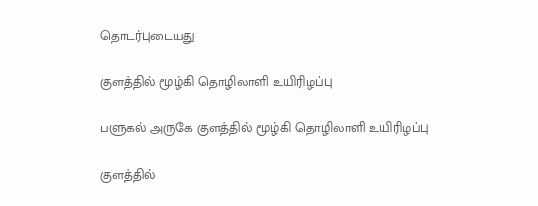தொடர்புடையது

குளத்தில் மூழ்கி தொழிலாளி உயிரிழப்பு

பளுகல் அருகே குளத்தில் மூழ்கி தொழிலாளி உயிரிழப்பு

குளத்தில்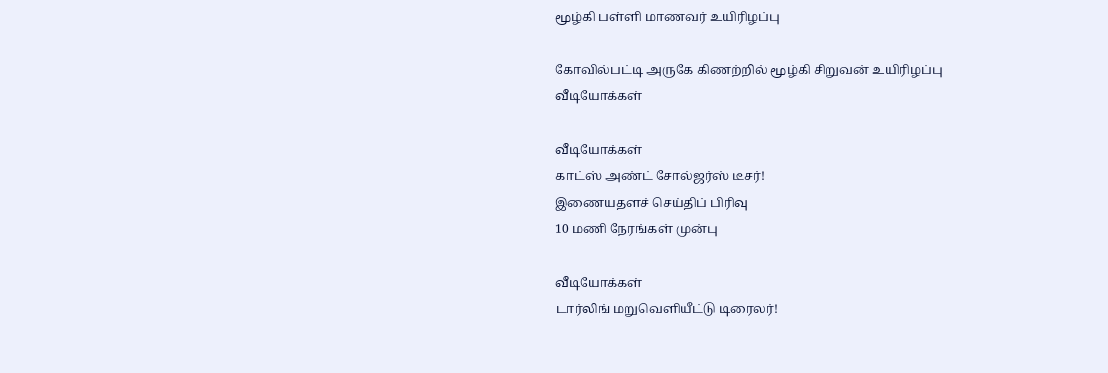மூழ்கி பள்ளி மாணவர் உயிரிழப்பு

கோவில்பட்டி அருகே கிணற்றில் மூழ்கி சிறுவன் உயிரிழப்பு
வீடியோக்கள்

வீடியோக்கள்
காட்ஸ் அண்ட் சோல்ஜர்ஸ் டீசர்!
இணையதளச் செய்திப் பிரிவு
10 மணி நேரங்கள் முன்பு

வீடியோக்கள்
டார்லிங் மறுவெளியீட்டு டிரைலர்!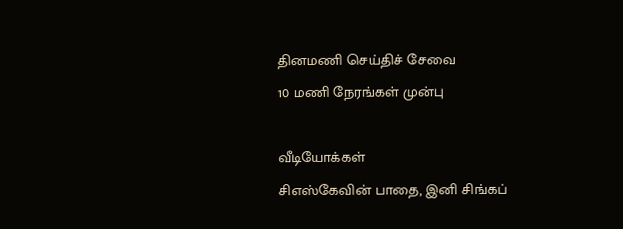தினமணி செய்திச் சேவை
10 மணி நேரங்கள் முன்பு

வீடியோக்கள்
சிஎஸ்கேவின் பாதை, இனி சிங்கப்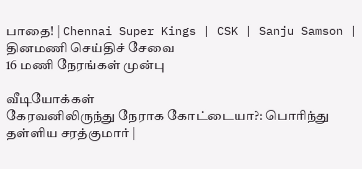பாதை! | Chennai Super Kings | CSK | Sanju Samson |
தினமணி செய்திச் சேவை
16 மணி நேரங்கள் முன்பு

வீடியோக்கள்
கேரவனிலிருந்து நேராக கோட்டையா?: பொரிந்து தள்ளிய சரத்குமார் |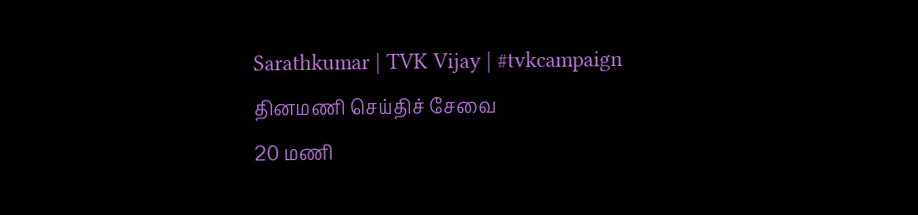Sarathkumar | TVK Vijay | #tvkcampaign
தினமணி செய்திச் சேவை
20 மணி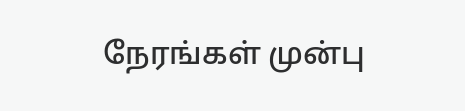நேரங்கள் முன்பு